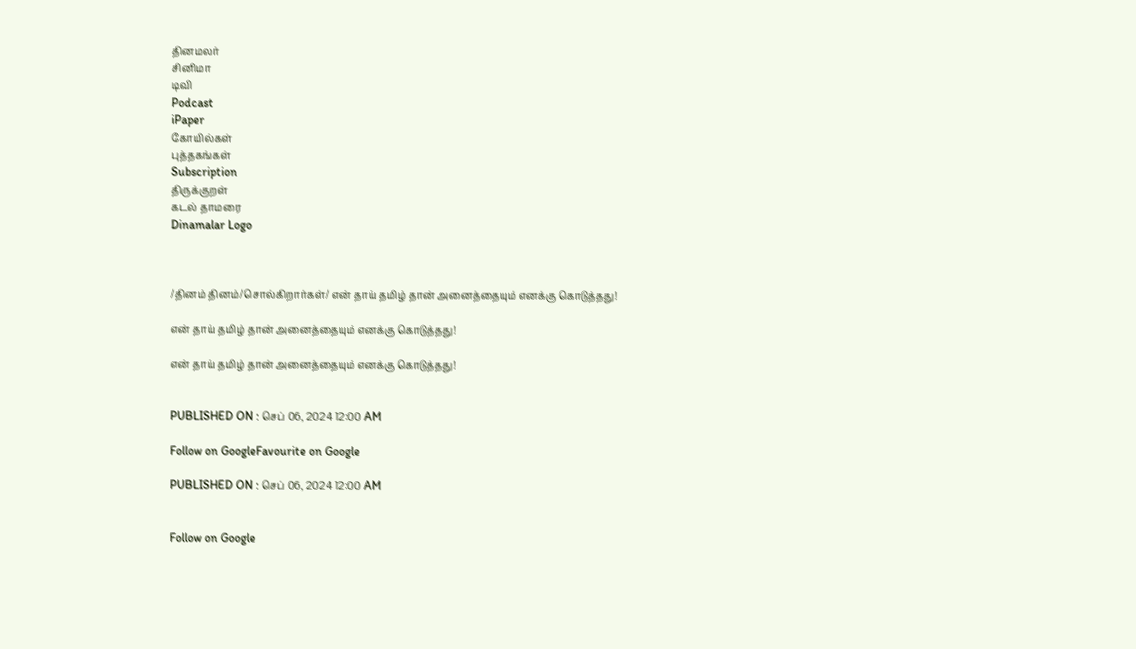தினமலர்
சினிமா
டிவி
Podcast
iPaper
கோயில்கள்
புத்தகங்கள்
Subscription
திருக்குறள்
கடல் தாமரை
Dinamalar Logo



/தினம் தினம்/சொல்கிறார்கள்/ என் தாய் தமிழ் தான் அனைத்தையும் எனக்கு கொடுத்தது!

என் தாய் தமிழ் தான் அனைத்தையும் எனக்கு கொடுத்தது!

என் தாய் தமிழ் தான் அனைத்தையும் எனக்கு கொடுத்தது!


PUBLISHED ON : செப் 06, 2024 12:00 AM

Follow on GoogleFavourite on Google

PUBLISHED ON : செப் 06, 2024 12:00 AM


Follow on Google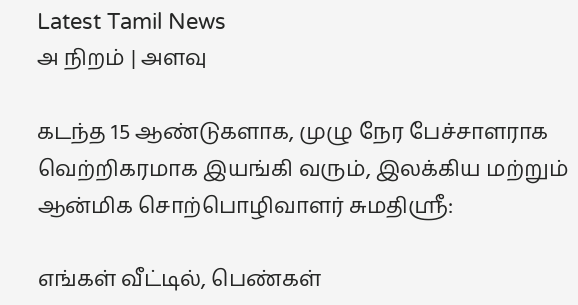Latest Tamil News
அ நிறம் | அளவு

கடந்த 15 ஆண்டுகளாக, முழு நேர பேச்சாளராக வெற்றிகரமாக இயங்கி வரும், இலக்கிய மற்றும் ஆன்மிக சொற்பொழிவாளர் சுமதிஸ்ரீ:

எங்கள் வீட்டில், பெண்கள்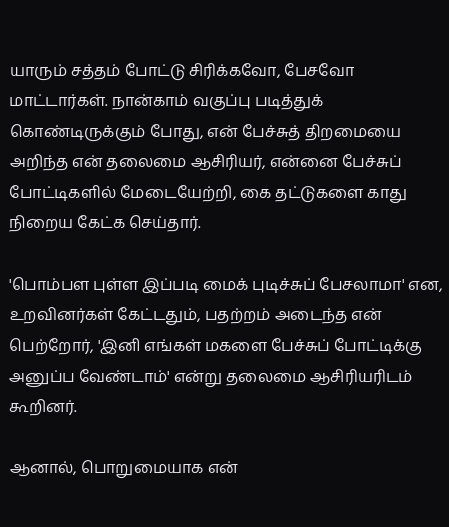யாரும் சத்தம் போட்டு சிரிக்கவோ, பேசவோ மாட்டார்கள். நான்காம் வகுப்பு படித்துக் கொண்டிருக்கும் போது, என் பேச்சுத் திறமையை அறிந்த என் தலைமை ஆசிரியர், என்னை பேச்சுப் போட்டிகளில் மேடையேற்றி, கை தட்டுகளை காது நிறைய கேட்க செய்தார்.

'பொம்பள புள்ள இப்படி மைக் புடிச்சுப் பேசலாமா' என, உறவினர்கள் கேட்டதும், பதற்றம் அடைந்த என் பெற்றோர், 'இனி எங்கள் மகளை பேச்சுப் போட்டிக்கு அனுப்ப வேண்டாம்' என்று தலைமை ஆசிரியரிடம் கூறினர்.

ஆனால், பொறுமையாக என்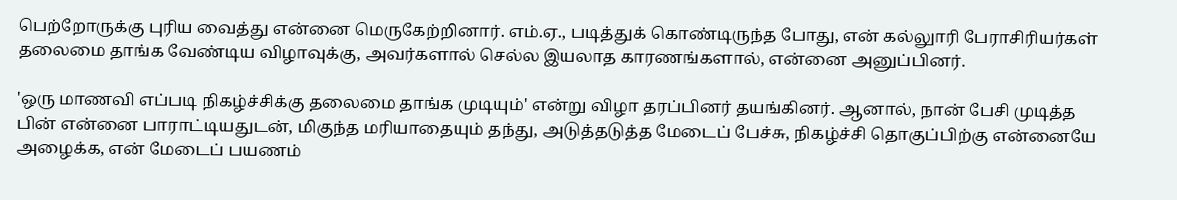பெற்றோருக்கு புரிய வைத்து என்னை மெருகேற்றினார். எம்.ஏ., படித்துக் கொண்டிருந்த போது, என் கல்லுாரி பேராசிரியர்கள் தலைமை தாங்க வேண்டிய விழாவுக்கு, அவர்களால் செல்ல இயலாத காரணங்களால், என்னை அனுப்பினர்.

'ஒரு மாணவி எப்படி நிகழ்ச்சிக்கு தலைமை தாங்க முடியும்' என்று விழா தரப்பினர் தயங்கினர். ஆனால், நான் பேசி முடித்த பின் என்னை பாராட்டியதுடன், மிகுந்த மரியாதையும் தந்து, அடுத்தடுத்த மேடைப் பேச்சு, நிகழ்ச்சி தொகுப்பிற்கு என்னையே அழைக்க, என் மேடைப் பயணம்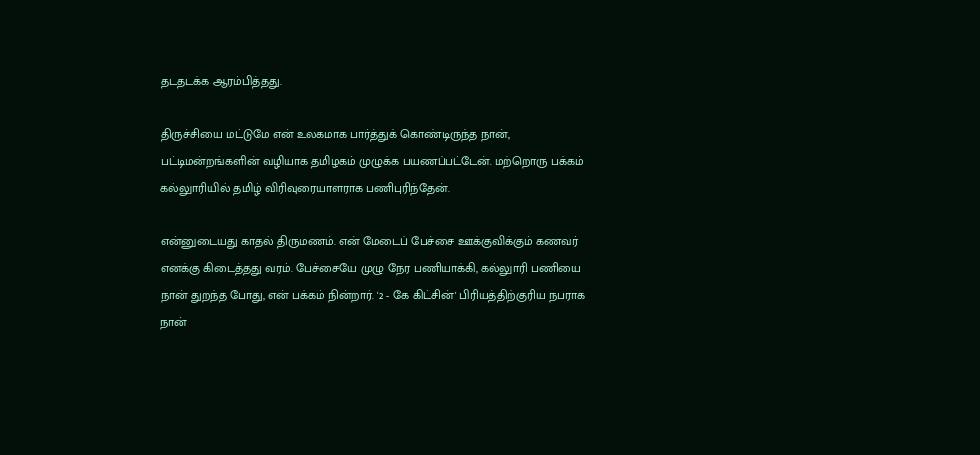தடதடக்க ஆரம்பித்தது.

திருச்சியை மட்டுமே என் உலகமாக பார்த்துக் கொண்டிருந்த நான், பட்டிமன்றங்களின் வழியாக தமிழகம் முழுக்க பயணப்பட்டேன். மற்றொரு பக்கம் கல்லுாரியில் தமிழ் விரிவுரையாளராக பணிபுரிந்தேன்.

என்னுடையது காதல் திருமணம். என் மேடைப் பேச்சை ஊக்குவிக்கும் கணவர் எனக்கு கிடைத்தது வரம். பேச்சையே முழு நேர பணியாக்கி, கல்லுாரி பணியை நான் துறந்த போது, என் பக்கம் நின்றார். '2 - கே கிட்சின்' பிரியத்திற்குரிய நபராக நான்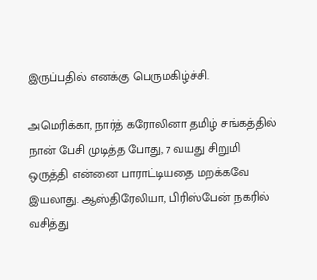இருப்பதில் எனக்கு பெருமகிழ்ச்சி.

அமெரிக்கா, நார்த் கரோலினா தமிழ் சங்கத்தில் நான் பேசி முடித்த போது, 7 வயது சிறுமி ஒருத்தி என்னை பாராட்டியதை மறக்கவே இயலாது. ஆஸ்திரேலியா, பிரிஸ்பேன் நகரில் வசித்து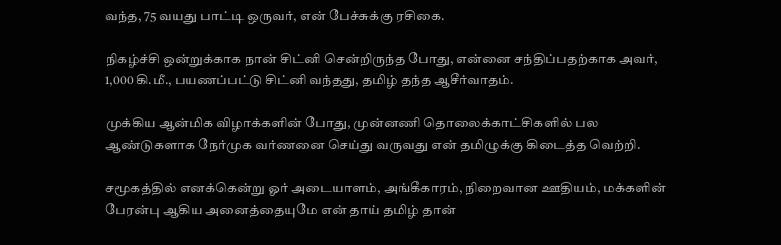வந்த, 75 வயது பாட்டி ஒருவர், என் பேச்சுக்கு ரசிகை.

நிகழ்ச்சி ஒன்றுக்காக நான் சிட்னி சென்றிருந்த போது, என்னை சந்திப்பதற்காக அவர், 1,000 கி.மீ., பயணப்பட்டு சிட்னி வந்தது, தமிழ் தந்த ஆசீர்வாதம்.

முக்கிய ஆன்மிக விழாக்களின் போது, முன்னணி தொலைக்காட்சிகளில் பல ஆண்டுகளாக நேர்முக வர்ணனை செய்து வருவது என் தமிழுக்கு கிடைத்த வெற்றி.

சமூகத்தில் எனக்கென்று ஓர் அடையாளம், அங்கீகாரம், நிறைவான ஊதியம், மக்களின் பேரன்பு ஆகிய அனைத்தையுமே என் தாய் தமிழ் தான்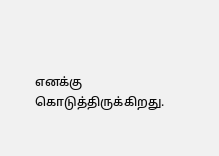எனக்கு கொடுத்திருக்கிறது.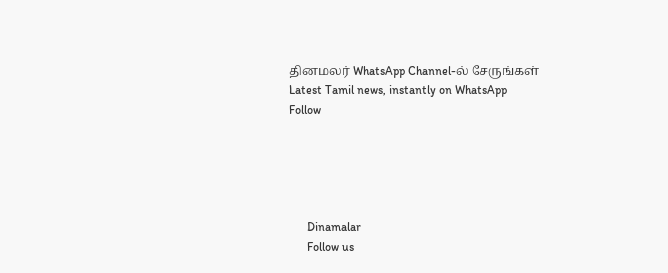தினமலர் WhatsApp Channel-ல் சேருங்கள்
Latest Tamil news, instantly on WhatsApp
Follow





      Dinamalar
      Follow us